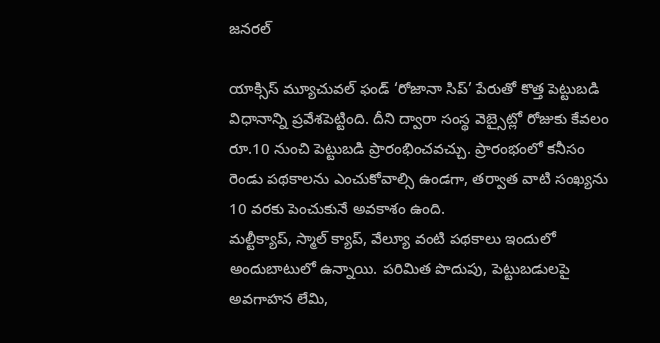జనరల్

యాక్సిస్ మ్యూచువల్ ఫండ్ ‘రోజానా సిప్’ పేరుతో కొత్త పెట్టుబడి విధానాన్ని ప్రవేశపెట్టింది. దీని ద్వారా సంస్థ వెబ్సైట్లో రోజుకు కేవలం రూ.10 నుంచి పెట్టుబడి ప్రారంభించవచ్చు. ప్రారంభంలో కనీసం రెండు పథకాలను ఎంచుకోవాల్సి ఉండగా, తర్వాత వాటి సంఖ్యను 10 వరకు పెంచుకునే అవకాశం ఉంది.
మల్టీక్యాప్, స్మాల్ క్యాప్, వేల్యూ వంటి పథకాలు ఇందులో అందుబాటులో ఉన్నాయి. పరిమిత పొదుపు, పెట్టుబడులపై అవగాహన లేమి,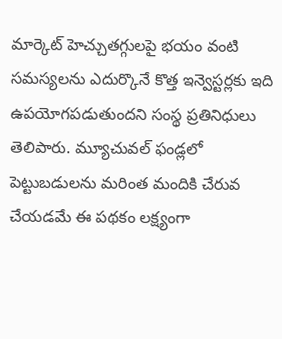మార్కెట్ హెచ్చుతగ్గులపై భయం వంటి సమస్యలను ఎదుర్కొనే కొత్త ఇన్వెస్టర్లకు ఇది ఉపయోగపడుతుందని సంస్థ ప్రతినిధులు తెలిపారు. మ్యూచువల్ ఫండ్లలో పెట్టుబడులను మరింత మందికి చేరువ చేయడమే ఈ పథకం లక్ష్యంగా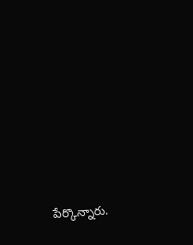పేర్కొన్నారు.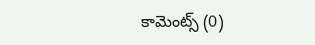కామెంట్స్ (0)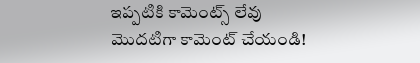ఇప్పటికి కామెంట్స్ లేవు
మొదటిగా కామెంట్ చేయండి!